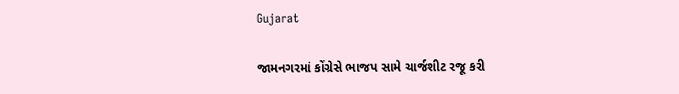Gujarat

જામનગરમાં કોંગ્રેસે ભાજપ સામે ચાર્જશીટ રજૂ કરી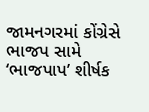જામનગરમાં કોંગ્રેસે ભાજપ સામે ‘ભાજપાપ’ શીર્ષક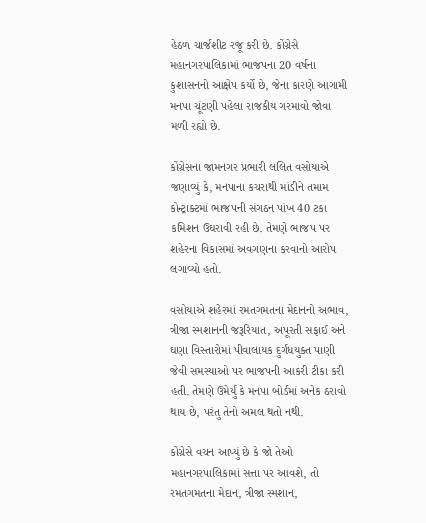હેઠળ ચાર્જશીટ રજૂ કરી છે. કોંગ્રેસે મહાનગરપાલિકામાં ભાજપના 20 વર્ષના કુશાસનનો આક્ષેપ કર્યો છે, જેના કારણે આગામી મનપા ચૂંટણી પહેલા રાજકીય ગરમાવો જોવા મળી રહ્યો છે.

કોંગ્રેસના જામનગર પ્રભારી લલિત વસોયાએ જણાવ્યું કે, મનપાના કચરાથી માંડીને તમામ કોન્ટ્રાક્ટમાં ભાજપની સંગઠન પાંખ 40 ટકા કમિશન ઉઘરાવી રહી છે. તેમણે ભાજપ પર શહેરના વિકાસમાં અવગણના કરવાનો આરોપ લગાવ્યો હતો.

વસોયાએ શહેરમાં રમતગમતના મેદાનનો અભાવ, ત્રીજા સ્મશાનની જરૂરિયાત, અપૂરતી સફાઈ અને ઘણા વિસ્તારોમાં પીવાલાયક દુર્ગંધયુક્ત પાણી જેવી સમસ્યાઓ પર ભાજપની આકરી ટીકા કરી હતી. તેમણે ઉમેર્યું કે મનપા બોર્ડમાં અનેક ઠરાવો થાય છે, પરંતુ તેનો અમલ થતો નથી.

કોંગ્રેસે વચન આપ્યું છે કે જો તેઓ મહાનગરપાલિકામાં સત્તા પર આવશે, તો રમતગમતના મેદાન, ત્રીજા સ્મશાન,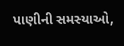પાણીની સમસ્યાઓ,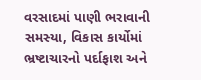વરસાદમાં પાણી ભરાવાની સમસ્યા, વિકાસ કાર્યોમાં ભ્રષ્ટાચારનો પર્દાફાશ અને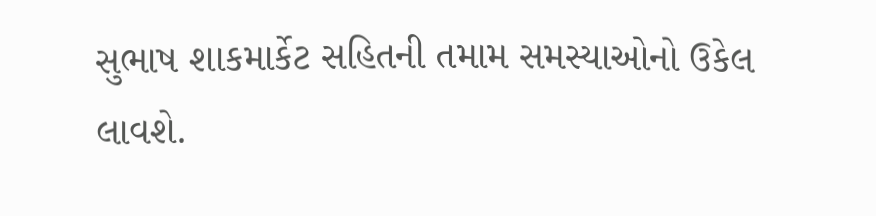સુભાષ શાકમાર્કેટ સહિતની તમામ સમસ્યાઓનો ઉકેલ લાવશે.